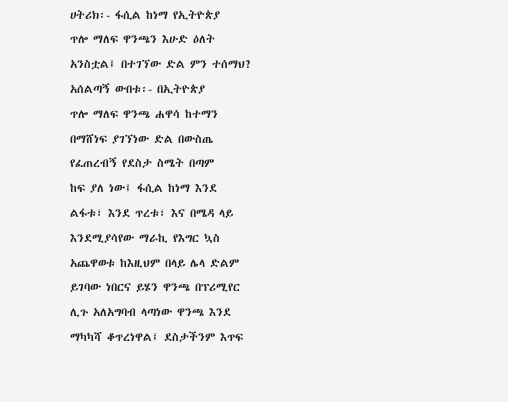ሀትሪክ፡- ፋሲል ከነማ የኢትዮጵያ
ጥሎ ማለፍ ዋንጫን እሁድ ዕለት
አንስቷል፤ በተገኘው ድል ምን ተሰማህ?
አሰልጣኝ ውበቱ፡- በኢትዮጵያ
ጥሎ ማለፍ ዋንጫ ሐዋሳ ከተማን
በማሸነፍ ያገኘነው ድል በውስጤ
የፈጠረብኝ የደስታ ስሜት በጣም
ከፍ ያለ ነው፤ ፋሲል ከነማ እንደ
ልፋቱ፣ እንደ ጥረቱ፣ እና በሜዳ ላይ
እንደሚያሳየው ማራኪ የእግር ኳስ
አጨዋወቱ ከእዚህም በላይ ሌላ ድልም
ይገባው ነበርና ይሄን ዋንጫ በፕሪሚየር
ሊጉ አለአግባብ ላጣነው ዋንጫ እንደ
ማካካሻ ቆጥረነዋል፤ ደስታችንም እጥፍ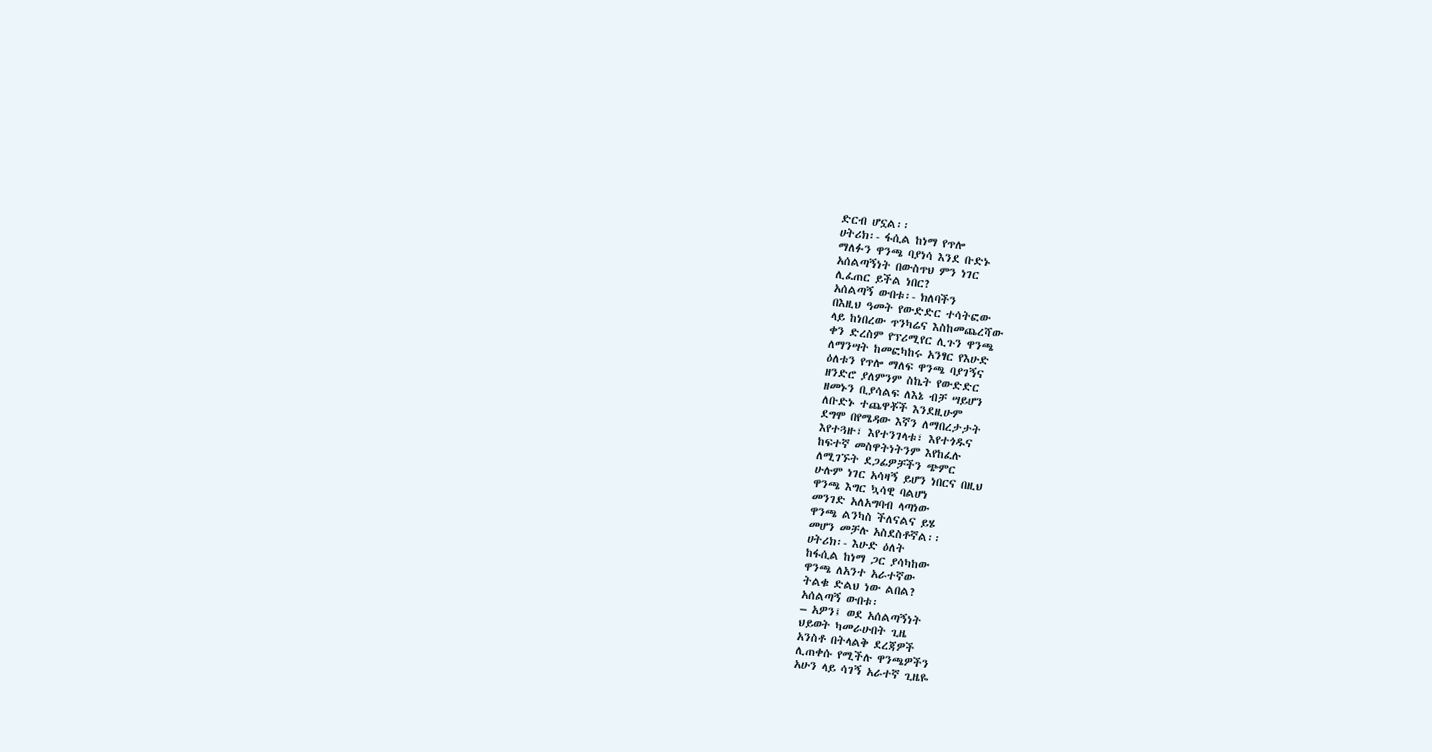ድርብ ሆኗል፡፡
ሀትሪክ፡- ፋሲል ከነማ የጥሎ
ማለፉን ዋንጫ ባያነሳ እንደ ቡድኑ
አሰልጣኝነት በውስጥህ ምን ነገር
ሊፈጠር ይችል ነበር?
አሰልጣኝ ውበቱ፡- ክለባችን
በእዚህ ዓመት የውድድር ተሳትፎው
ላይ ከነበረው ጥንካሬና እስከመጨረሻው
ቀን ድረስም የፕሪሚየር ሊጉን ዋንጫ
ለማንሣት ከመፎካከሩ አንፃር የእሁድ
ዕለቱን የጥሎ ማለፍ ዋንጫ ባያገኝና
ዘንድሮ ያለምንም ስኬት የውድድር
ዘመኑን ቢያሳልፍ ለእኔ ብቻ ሣይሆን
ለቡድኑ ተጨዋቾች እንደዚሁም
ደግሞ በየሜዳው እኛን ለማበረታታት
እየተጓዙ፣ እየተንገላቱ፣ እየተጎዱና
ከፍተኛ መስዋትነትንም እየከፈሉ
ለሚገኙት ደጋፊዎቻችን ጭምር
ሁሉም ነገር አሳዛኝ ይሆን ነበርና በዚህ
ዋንጫ እግር ኳሳዊ ባልሆነ
መንገድ አለአግባብ ላጣነው
ዋንጫ ልንካስ ችለናልና ይሄ
መሆን መቻሉ አስደስቶኛል፡፡
ሀትሪክ፡- እሁድ ዕለት
ከፋሲል ከነማ ጋር ያሳካከው
ዋንጫ ለአንተ አራተኛው
ትልቁ ድልህ ነው ልበል?
አሰልጣኝ ውበቱ፡
– አዎን፤ ወደ አሰልጣኝነት
ህይወት ካመራሁበት ጊዜ
አንስቶ በትላልቅ ደረጃዎች
ሊጠቀሱ የሚችሉ ዋንጫዎችን
አሁን ላይ ሳገኝ አራተኛ ጊዜዬ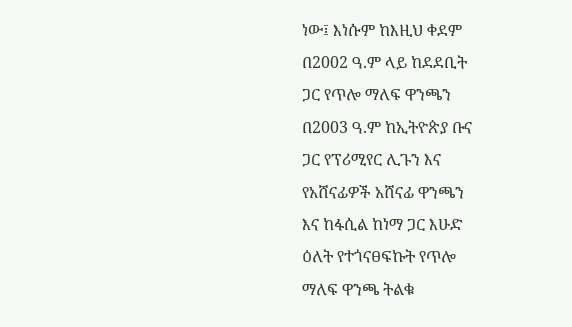ነው፤ እነሱም ከእዚህ ቀደም
በ2002 ዓ.ም ላይ ከደደቢት
ጋር የጥሎ ማለፍ ዋንጫን
በ2003 ዓ.ም ከኢትዮጵያ ቡና
ጋር የፕሪሚየር ሊጉን እና
የአሸናፊዎች አሸናፊ ዋንጫን
እና ከፋሲል ከነማ ጋር እሁድ
ዕለት የተጎናፀፍኩት የጥሎ
ማለፍ ዋንጫ ትልቁ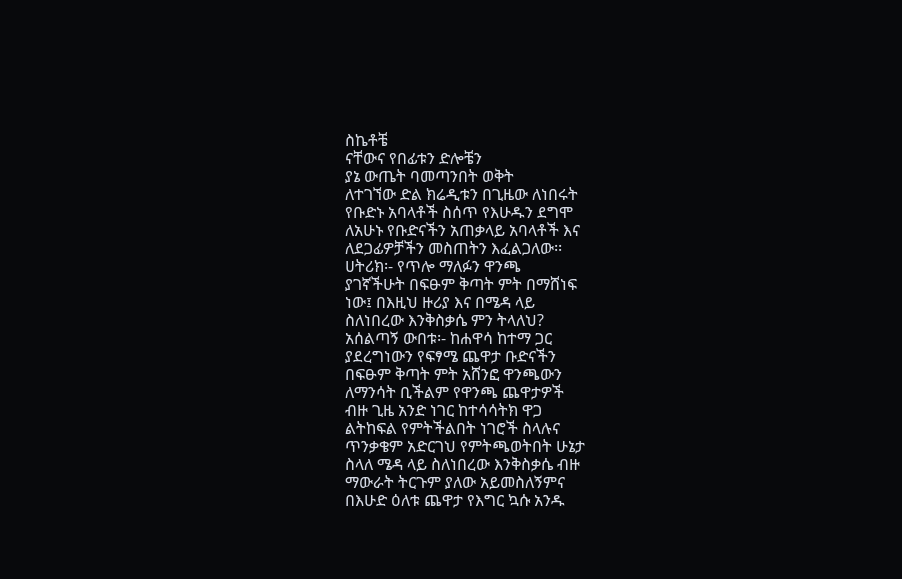ስኬቶቼ
ናቸውና የበፊቱን ድሎቼን
ያኔ ውጤት ባመጣንበት ወቅት
ለተገኘው ድል ክሬዲቱን በጊዜው ለነበሩት
የቡድኑ አባላቶች ስሰጥ የእሁዱን ደግሞ
ለአሁኑ የቡድናችን አጠቃላይ አባላቶች እና
ለደጋፊዎቻችን መስጠትን እፈልጋለው፡፡
ሀትሪክ፡- የጥሎ ማለፉን ዋንጫ
ያገኛችሁት በፍፁም ቅጣት ምት በማሸነፍ
ነው፤ በእዚህ ዙሪያ እና በሜዳ ላይ
ስለነበረው እንቅስቃሴ ምን ትላለህ?
አሰልጣኝ ውበቱ፡- ከሐዋሳ ከተማ ጋር
ያደረግነውን የፍፃሜ ጨዋታ ቡድናችን
በፍፁም ቅጣት ምት አሸንፎ ዋንጫውን
ለማንሳት ቢችልም የዋንጫ ጨዋታዎች
ብዙ ጊዜ አንድ ነገር ከተሳሳትክ ዋጋ
ልትከፍል የምትችልበት ነገሮች ስላሉና
ጥንቃቄም አድርገህ የምትጫወትበት ሁኔታ
ስላለ ሜዳ ላይ ስለነበረው እንቅስቃሴ ብዙ
ማውራት ትርጉም ያለው አይመስለኝምና
በእሁድ ዕለቱ ጨዋታ የእግር ኳሱ አንዱ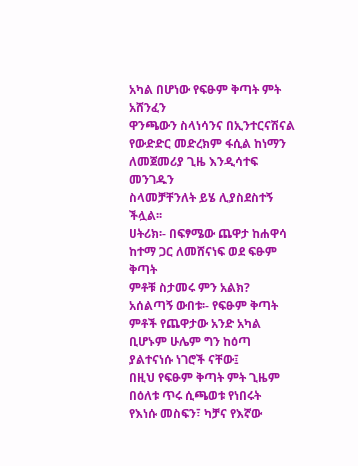አካል በሆነው የፍፁም ቅጣት ምት አሸንፈን
ዋንጫውን ስላነሳንና በኢንተርናሽናል
የውድድር መድረክም ፋሲል ከነማን
ለመጀመሪያ ጊዜ እንዲሳተፍ መንገዱን
ስላመቻቸንለት ይሄ ሊያስደስተኝ ችሏል፡፡
ሀትሪክ፡- በፍፃሜው ጨዋታ ከሐዋሳ
ከተማ ጋር ለመሸናነፍ ወደ ፍፁም ቅጣት
ምቶቹ ስታመሩ ምን አልክ?
አሰልጣኝ ውበቱ፡- የፍፁም ቅጣት
ምቶች የጨዋታው አንድ አካል
ቢሆኑም ሁሌም ግን ከዕጣ
ያልተናነሱ ነገሮች ናቸው፤
በዚህ የፍፁም ቅጣት ምት ጊዜም
በዕለቱ ጥሩ ሲጫወቱ የነበሩት
የእነሱ መስፍን፣ ካቻና የእኛው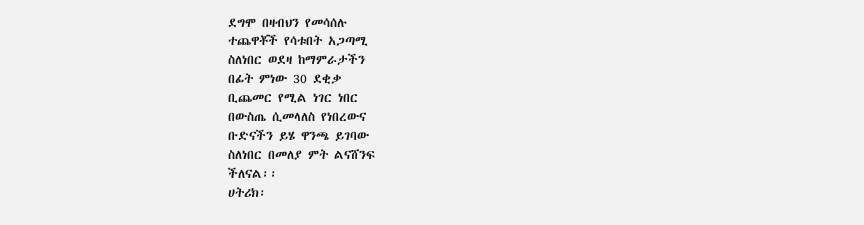ደግሞ በዛብህን የመሳሰሉ
ተጨዋቾች የሳቱበት አጋጣሚ
ስለነበር ወደዛ ከማምራታችን
በፊት ምነው 30 ደቂቃ
ቢጨመር የሚል ነገር ነበር
በውስጤ ሲመላለስ የነበረውና
ቡድናችን ይሄ ዋንጫ ይገባው
ስለነበር በመለያ ምት ልናሸንፍ
ችለናል፡፡
ሀትሪክ፡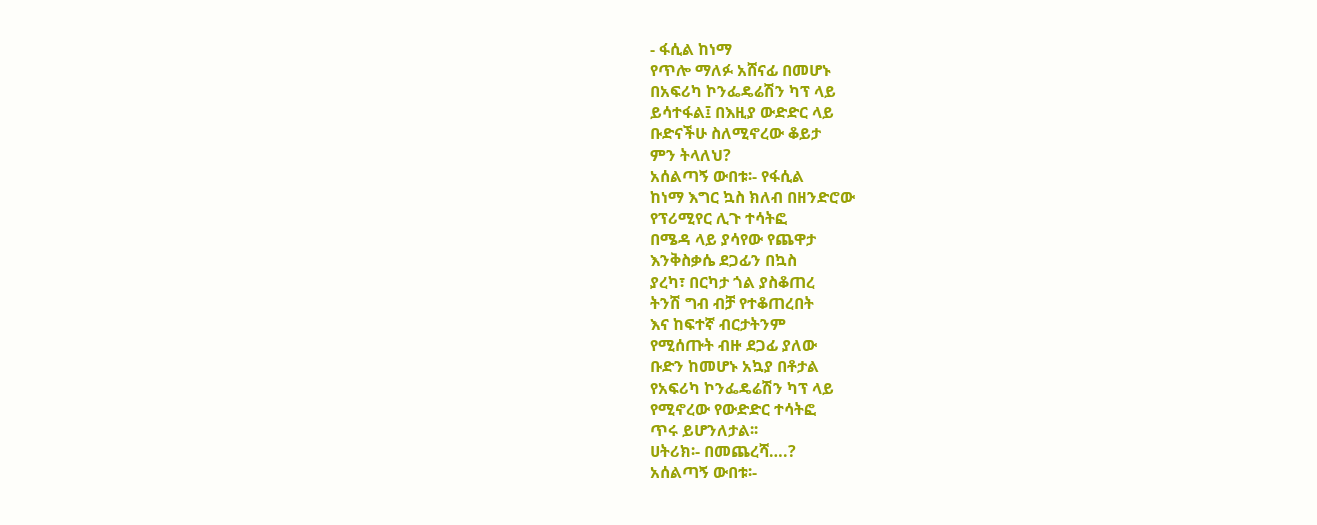- ፋሲል ከነማ
የጥሎ ማለፉ አሸናፊ በመሆኑ
በአፍሪካ ኮንፌዴሬሽን ካፕ ላይ
ይሳተፋል፤ በእዚያ ውድድር ላይ
ቡድናችሁ ስለሚኖረው ቆይታ
ምን ትላለህ?
አሰልጣኝ ውበቱ፡- የፋሲል
ከነማ እግር ኳስ ክለብ በዘንድሮው
የፕሪሚየር ሊጉ ተሳትፎ
በሜዳ ላይ ያሳየው የጨዋታ
እንቅስቃሴ ደጋፊን በኳስ
ያረካ፣ በርካታ ጎል ያስቆጠረ
ትንሽ ግብ ብቻ የተቆጠረበት
እና ከፍተኛ ብርታትንም
የሚሰጡት ብዙ ደጋፊ ያለው
ቡድን ከመሆኑ አኳያ በቶታል
የአፍሪካ ኮንፌዴሬሽን ካፕ ላይ
የሚኖረው የውድድር ተሳትፎ
ጥሩ ይሆንለታል፡፡
ሀትሪክ፡- በመጨረሻ….?
አሰልጣኝ ውበቱ፡-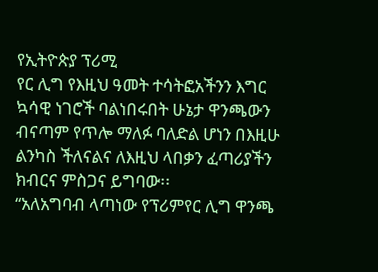የኢትዮጵያ ፕሪሚ
የር ሊግ የእዚህ ዓመት ተሳትፎአችንን እግር
ኳሳዊ ነገሮች ባልነበሩበት ሁኔታ ዋንጫውን
ብናጣም የጥሎ ማለፉ ባለድል ሆነን በእዚሁ
ልንካስ ችለናልና ለእዚህ ላበቃን ፈጣሪያችን
ክብርና ምስጋና ይግባው፡፡
“አለአግባብ ላጣነው የፕሪምየር ሊግ ዋንጫ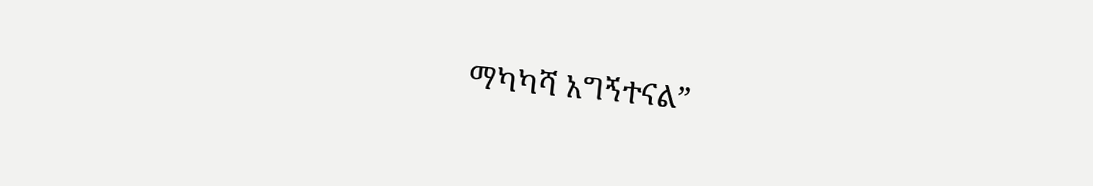ማካካሻ አግኝተናል”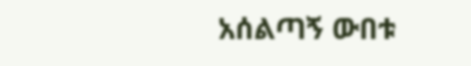አሰልጣኝ ውበቱ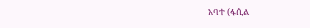አባተ (ፋሲል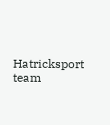Hatricksport team